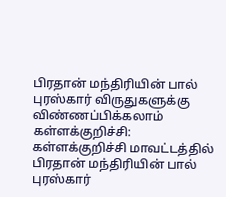பிரதான் மந்திரியின் பால் புரஸ்கார் விருதுகளுக்கு விண்ணப்பிக்கலாம்
கள்ளக்குறிச்சி: கள்ளக்குறிச்சி மாவட்டத்தில் பிரதான் மந்திரியின் பால் புரஸ்கார்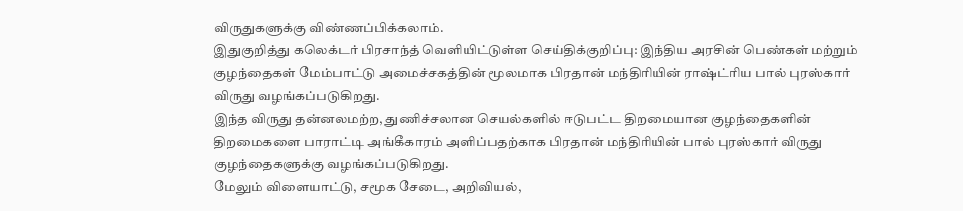விருதுகளுக்கு விண்ணப்பிக்கலாம்.
இதுகுறித்து கலெக்டர் பிரசாந்த் வெளியிட்டுள்ள செய்திக்குறிப்பு: இந்திய அரசின் பெண்கள் மற்றும் குழந்தைகள் மேம்பாட்டு அமைச்சகத்தின் மூலமாக பிரதான் மந்திரியின் ராஷ்ட்ரிய பால் புரஸ்கார் விருது வழங்கப்படுகிறது.
இந்த விருது தன்னலமற்ற, துணிச்சலான செயல்களில் ஈடுபட்ட திறமையான குழந்தைகளின் திறமைகளை பாராட்டி அங்கீகாரம் அளிப்பதற்காக பிரதான் மந்திரியின் பால் புரஸ்கார் விருது குழந்தைகளுக்கு வழங்கப்படுகிறது.
மேலும் விளையாட்டு, சமூக சேடை, அறிவியல்,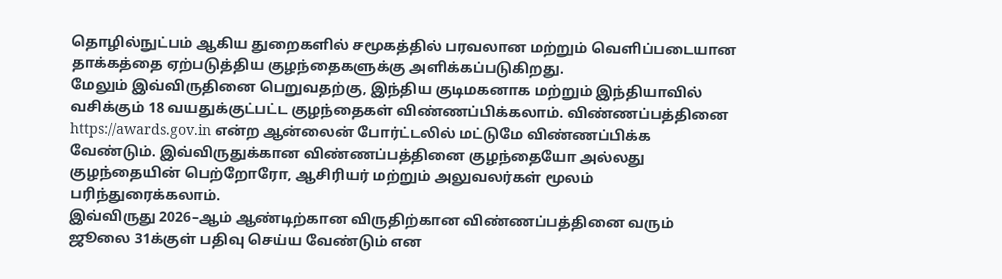தொழில்நுட்பம் ஆகிய துறைகளில் சமூகத்தில் பரவலான மற்றும் வெளிப்படையான தாக்கத்தை ஏற்படுத்திய குழந்தைகளுக்கு அளிக்கப்படுகிறது.
மேலும் இவ்விருதினை பெறுவதற்கு, இந்திய குடிமகனாக மற்றும் இந்தியாவில் வசிக்கும் 18 வயதுக்குட்பட்ட குழந்தைகள் விண்ணப்பிக்கலாம். விண்ணப்பத்தினை https://awards.gov.in என்ற ஆன்லைன் போர்ட்டலில் மட்டுமே விண்ணப்பிக்க வேண்டும். இவ்விருதுக்கான விண்ணப்பத்தினை குழந்தையோ அல்லது குழந்தையின் பெற்றோரோ, ஆசிரியர் மற்றும் அலுவலர்கள் மூலம் பரிந்துரைக்கலாம்.
இவ்விருது 2026–ஆம் ஆண்டிற்கான விருதிற்கான விண்ணப்பத்தினை வரும் ஜூலை 31க்குள் பதிவு செய்ய வேண்டும் என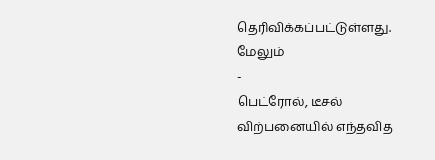தெரிவிக்கப்பட்டுள்ளது.
மேலும்
-
பெட்ரோல், டீசல் விற்பனையில் எந்தவித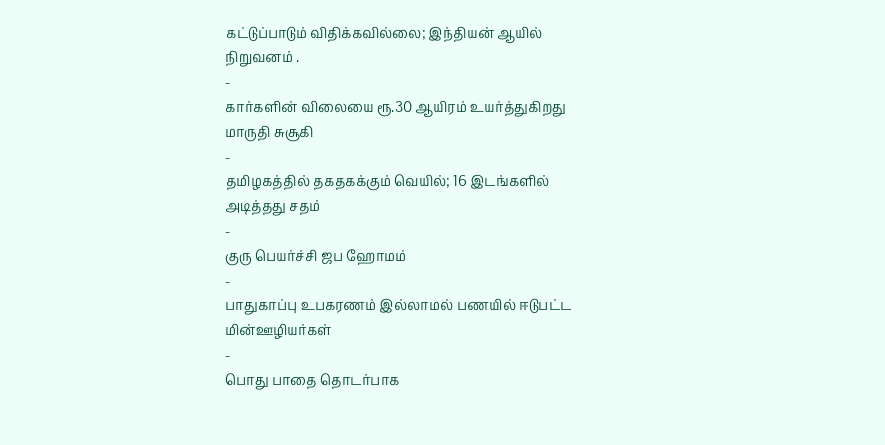கட்டுப்பாடும் விதிக்கவில்லை; இந்தியன் ஆயில் நிறுவனம் .
-
கார்களின் விலையை ரூ.30 ஆயிரம் உயர்த்துகிறது மாருதி சுசூகி
-
தமிழகத்தில் தகதகக்கும் வெயில்; 16 இடங்களில் அடித்தது சதம்
-
குரு பெயர்ச்சி ஜப ஹோமம்
-
பாதுகாப்பு உபகரணம் இல்லாமல் பணயில் ஈடுபட்ட மின்ஊழியர்கள்
-
பொது பாதை தொடர்பாக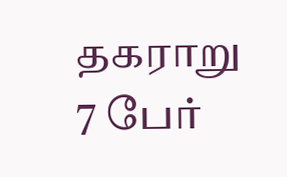தகராறு 7 பேர்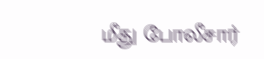மீது போலீசார்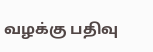வழக்கு பதிவு